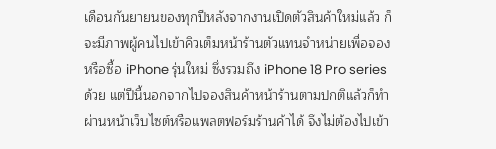เดือนกันยายนของทุกปีหลังจากงานเปิดตัวสินค้าใหม่แล้ว ก็จะมีภาพผู้คนไปเข้าคิวเต็มหน้าร้านตัวแทนจำหน่ายเพื่อจองหรือซื้อ iPhone รุ่นใหม่ ซึ่งรวมถึง iPhone 18 Pro series ด้วย แต่ปีนี้นอกจากไปจองสินค้าหน้าร้านตามปกติแล้วก็ทำผ่านหน้าเว็บไซต์หรือแพลตฟอร์มร้านค้าได้ จึงไม่ต้องไปเข้า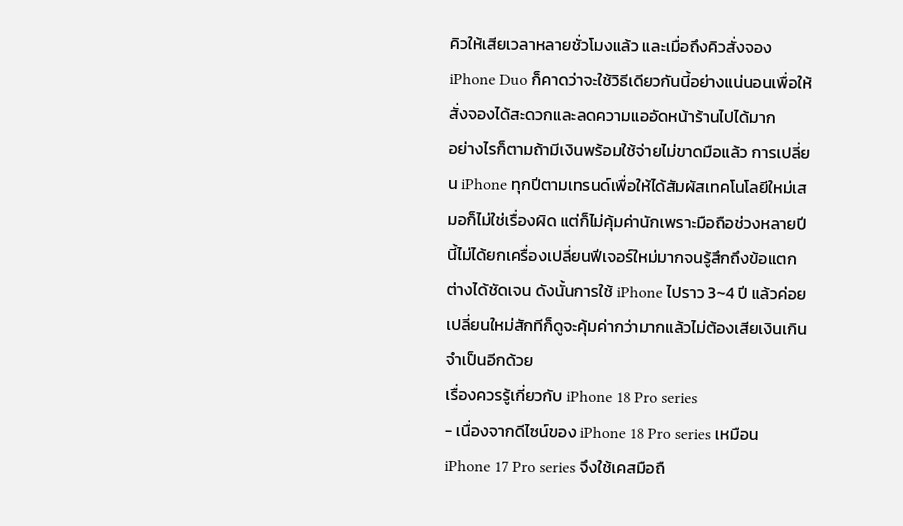คิวให้เสียเวลาหลายชั่วโมงแล้ว และเมื่อถึงคิวสั่งจอง iPhone Duo ก็คาดว่าจะใช้วิธีเดียวกันนี้อย่างแน่นอนเพื่อให้สั่งจองได้สะดวกและลดความแออัดหน้าร้านไปได้มาก
อย่างไรก็ตามถ้ามีเงินพร้อมใช้จ่ายไม่ขาดมือแล้ว การเปลี่ยน iPhone ทุกปีตามเทรนด์เพื่อให้ได้สัมผัสเทคโนโลยีใหม่เสมอก็ไม่ใช่เรื่องผิด แต่ก็ไม่คุ้มค่านักเพราะมือถือช่วงหลายปีนี้ไม่ได้ยกเครื่องเปลี่ยนฟีเจอร์ใหม่มากจนรู้สึกถึงข้อแตกต่างได้ชัดเจน ดังนั้นการใช้ iPhone ไปราว 3~4 ปี แล้วค่อยเปลี่ยนใหม่สักทีก็ดูจะคุ้มค่ากว่ามากแล้วไม่ต้องเสียเงินเกินจำเป็นอีกด้วย
เรื่องควรรู้เกี่ยวกับ iPhone 18 Pro series
- เนื่องจากดีไซน์ของ iPhone 18 Pro series เหมือน iPhone 17 Pro series จึงใช้เคสมือถื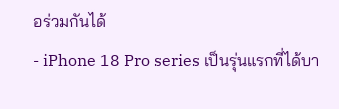อร่วมกันได้
- iPhone 18 Pro series เป็นรุ่นแรกที่ได้บา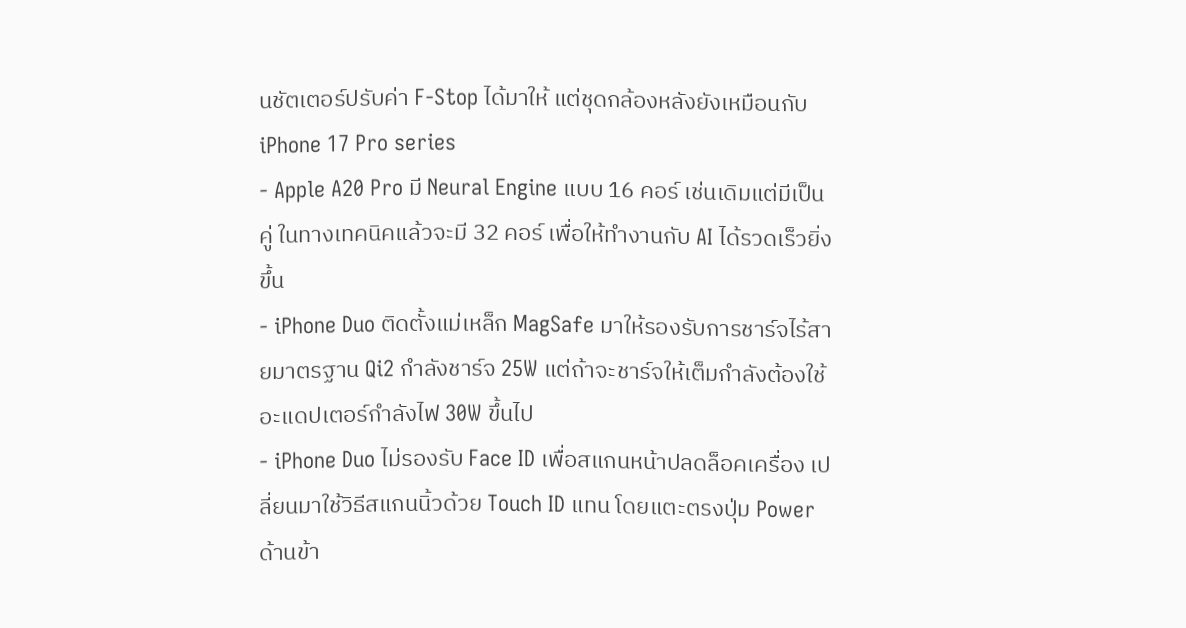นชัตเตอร์ปรับค่า F-Stop ได้มาให้ แต่ชุดกล้องหลังยังเหมือนกับ iPhone 17 Pro series
- Apple A20 Pro มี Neural Engine แบบ 16 คอร์ เช่นเดิมแต่มีเป็นคู่ ในทางเทคนิคแล้วจะมี 32 คอร์ เพื่อให้ทำงานกับ AI ได้รวดเร็วยิ่งขึ้น
- iPhone Duo ติดตั้งแม่เหล็ก MagSafe มาให้รองรับการชาร์จไร้สายมาตรฐาน Qi2 กำลังชาร์จ 25W แต่ถ้าจะชาร์จให้เต็มกำลังต้องใช้อะแดปเตอร์กำลังไฟ 30W ขึ้นไป
- iPhone Duo ไม่รองรับ Face ID เพื่อสแกนหน้าปลดล็อคเครื่อง เปลี่ยนมาใช้วิธีสแกนนิ้วด้วย Touch ID แทน โดยแตะตรงปุ่ม Power ด้านข้า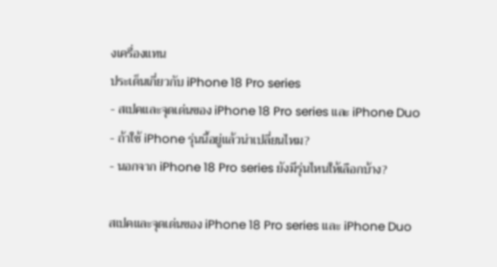งเครื่องแทน
ประเด็นเกี่ยวกับ iPhone 18 Pro series
- สเปคและจุดเด่นของ iPhone 18 Pro series และ iPhone Duo
- ถ้าใช้ iPhone รุ่นนี้อยู่แล้วน่าเปลี่ยนไหม?
- นอกจาก iPhone 18 Pro series ยังมีรุ่นไหนให้เลือกบ้าง?

สเปคและจุดเด่นของ iPhone 18 Pro series และ iPhone Duo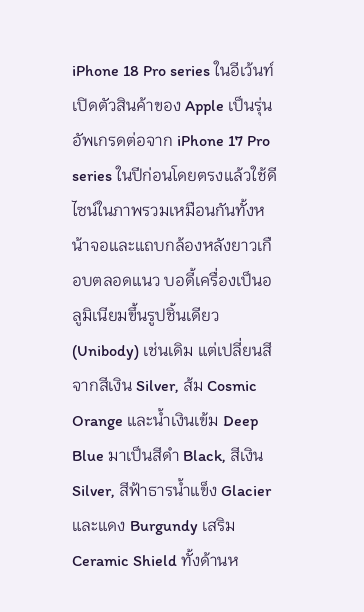iPhone 18 Pro series ในอีเว้นท์เปิดตัวสินค้าของ Apple เป็นรุ่นอัพเกรดต่อจาก iPhone 17 Pro series ในปีก่อนโดยตรงแล้วใช้ดีไซน์ในภาพรวมเหมือนกันทั้งหน้าจอและแถบกล้องหลังยาวเกือบตลอดแนว บอดี้เครื่องเป็นอลูมิเนียมขึ้นรูปชิ้นเดียว (Unibody) เช่นเดิม แต่เปลี่ยนสีจากสีเงิน Silver, ส้ม Cosmic Orange และน้ำเงินเข้ม Deep Blue มาเป็นสีดำ Black, สีเงิน Silver, สีฟ้าธารน้ำแข็ง Glacier และแดง Burgundy เสริม Ceramic Shield ทั้งด้านห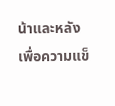น้าและหลังเพื่อความแข็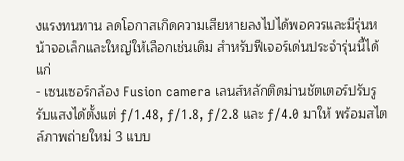งแรงทนทาน ลดโอกาสเกิดความเสียหายลงไปได้พอควรและมีรุ่นหน้าจอเล็กและใหญ่ให้เลือกเช่นเดิม สำหรับฟีเจอร์เด่นประจำรุ่นนี้ได้แก่
- เซนเซอร์กล้อง Fusion camera เลนส์หลักติดม่านชัตเตอร์ปรับรูรับแสงได้ตั้งแต่ ƒ/1.48, ƒ/1.8, ƒ/2.8 และ ƒ/4.0 มาให้ พร้อมสไตล์ภาพถ่ายใหม่ 3 แบบ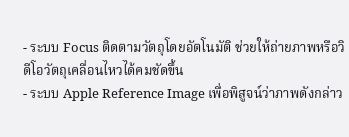- ระบบ Focus ติดตามวัตถุโดยอัตโนมัติ ช่วยให้ถ่ายภาพหรือวิดีโอวัตถุเคลื่อนไหวได้คมชัดขึ้น
- ระบบ Apple Reference Image เพื่อพิสูจน์ว่าภาพดังกล่าว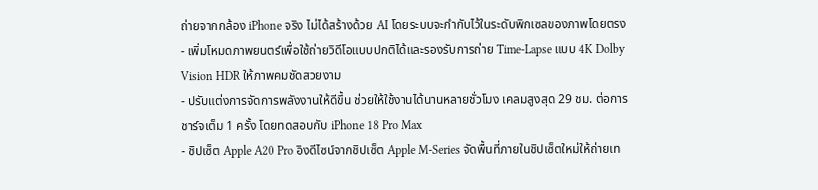ถ่ายจากกล้อง iPhone จริง ไม่ได้สร้างด้วย AI โดยระบบจะกำกับไว้ในระดับพิกเซลของภาพโดยตรง
- เพิ่มโหมดภาพยนตร์เพื่อใช้ถ่ายวิดีโอแบบปกติได้และรองรับการถ่าย Time-Lapse แบบ 4K Dolby Vision HDR ให้ภาพคมชัดสวยงาม
- ปรับแต่งการจัดการพลังงานให้ดีขึ้น ช่วยให้ใช้งานได้นานหลายชั่วโมง เคลมสูงสุด 29 ชม. ต่อการชาร์จเต็ม 1 ครั้ง โดยทดสอบกับ iPhone 18 Pro Max
- ชิปเซ็ต Apple A20 Pro อิงดีไซน์จากชิปเซ็ต Apple M-Series จัดพื้นที่ภายในชิปเซ็ตใหม่ให้ถ่ายเท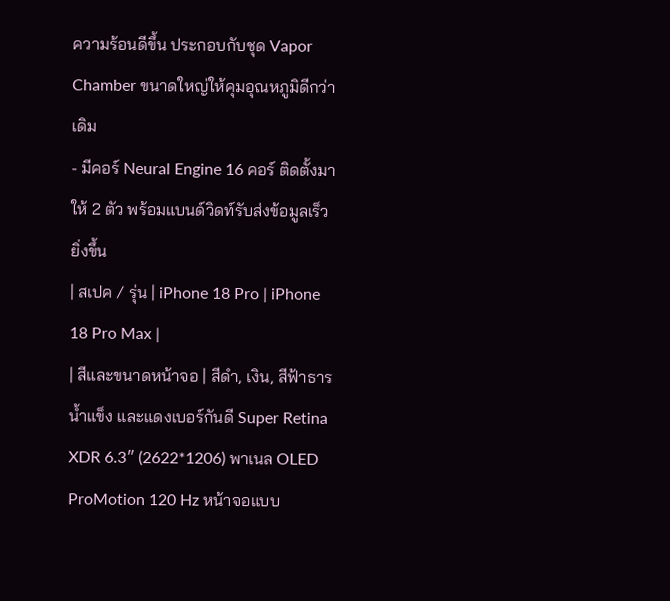ความร้อนดีขึ้น ประกอบกับชุด Vapor Chamber ขนาดใหญ่ให้คุมอุณหภูมิดีกว่าเดิม
- มีคอร์ Neural Engine 16 คอร์ ติดตั้งมาให้ 2 ตัว พร้อมแบนด์วิดท์รับส่งข้อมูลเร็วยิ่งขึ้น
| สเปค / รุ่น | iPhone 18 Pro | iPhone 18 Pro Max |
| สีและขนาดหน้าจอ | สีดำ, เงิน, สีฟ้าธารน้ำแข็ง และแดงเบอร์กันดี Super Retina XDR 6.3″ (2622*1206) พาเนล OLED ProMotion 120 Hz หน้าจอแบบ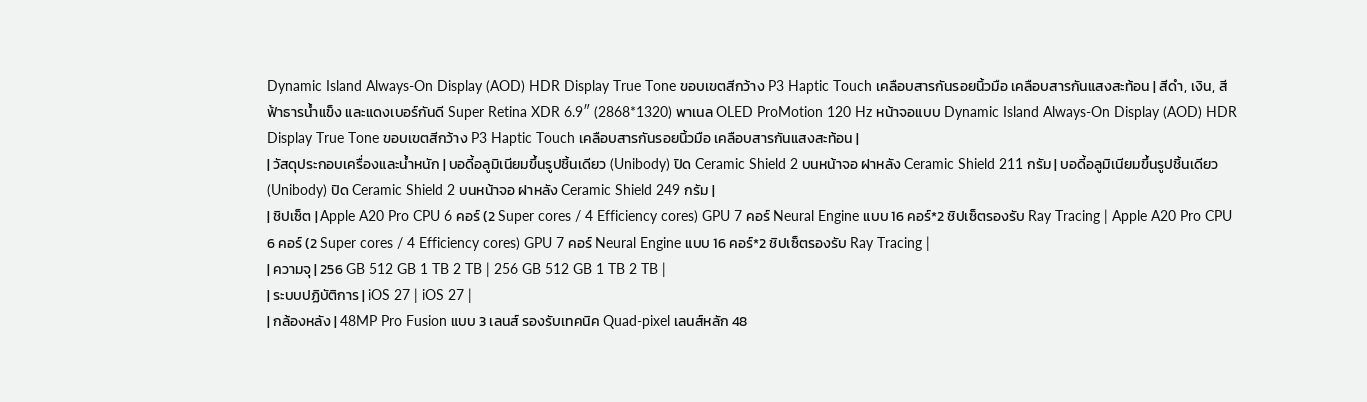Dynamic Island Always-On Display (AOD) HDR Display True Tone ขอบเขตสีกว้าง P3 Haptic Touch เคลือบสารกันรอยนิ้วมือ เคลือบสารกันแสงสะท้อน | สีดำ, เงิน, สีฟ้าธารน้ำแข็ง และแดงเบอร์กันดี Super Retina XDR 6.9″ (2868*1320) พาเนล OLED ProMotion 120 Hz หน้าจอแบบ Dynamic Island Always-On Display (AOD) HDR Display True Tone ขอบเขตสีกว้าง P3 Haptic Touch เคลือบสารกันรอยนิ้วมือ เคลือบสารกันแสงสะท้อน |
| วัสดุประกอบเครื่องและน้ำหนัก | บอดี้อลูมิเนียมขึ้นรูปชิ้นเดียว (Unibody) ปิด Ceramic Shield 2 บนหน้าจอ ฝาหลัง Ceramic Shield 211 กรัม | บอดี้อลูมิเนียมขึ้นรูปชิ้นเดียว (Unibody) ปิด Ceramic Shield 2 บนหน้าจอ ฝาหลัง Ceramic Shield 249 กรัม |
| ชิปเซ็ต | Apple A20 Pro CPU 6 คอร์ (2 Super cores / 4 Efficiency cores) GPU 7 คอร์ Neural Engine แบบ 16 คอร์*2 ชิปเซ็ตรองรับ Ray Tracing | Apple A20 Pro CPU 6 คอร์ (2 Super cores / 4 Efficiency cores) GPU 7 คอร์ Neural Engine แบบ 16 คอร์*2 ชิปเซ็ตรองรับ Ray Tracing |
| ความจุ | 256 GB 512 GB 1 TB 2 TB | 256 GB 512 GB 1 TB 2 TB |
| ระบบปฏิบัติการ | iOS 27 | iOS 27 |
| กล้องหลัง | 48MP Pro Fusion แบบ 3 เลนส์ รองรับเทคนิค Quad-pixel เลนส์หลัก 48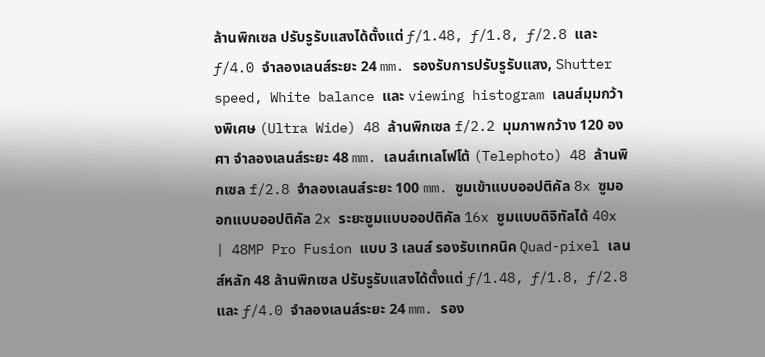ล้านพิกเซล ปรับรูรับแสงได้ตั้งแต่ ƒ/1.48, ƒ/1.8, ƒ/2.8 และ ƒ/4.0 จำลองเลนส์ระยะ 24 mm. รองรับการปรับรูรับแสง, Shutter speed, White balance และ viewing histogram เลนส์มุมกว้างพิเศษ (Ultra Wide) 48 ล้านพิกเซล f/2.2 มุมภาพกว้าง 120 องศา จำลองเลนส์ระยะ 48 mm. เลนส์เทเลโฟโต้ (Telephoto) 48 ล้านพิกเซล f/2.8 จำลองเลนส์ระยะ 100 mm. ซูมเข้าแบบออปติคัล 8x ซูมออกแบบออปติคัล 2x ระยะซูมแบบออปติคัล 16x ซูมแบบดิจิทัลได้ 40x | 48MP Pro Fusion แบบ 3 เลนส์ รองรับเทคนิค Quad-pixel เลนส์หลัก 48 ล้านพิกเซล ปรับรูรับแสงได้ตั้งแต่ ƒ/1.48, ƒ/1.8, ƒ/2.8 และ ƒ/4.0 จำลองเลนส์ระยะ 24 mm. รอง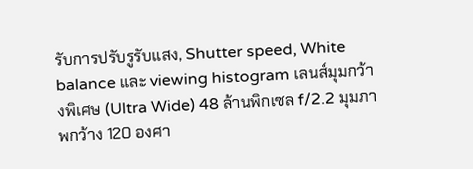รับการปรับรูรับแสง, Shutter speed, White balance และ viewing histogram เลนส์มุมกว้างพิเศษ (Ultra Wide) 48 ล้านพิกเซล f/2.2 มุมภาพกว้าง 120 องศา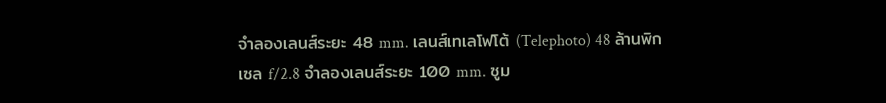จำลองเลนส์ระยะ 48 mm. เลนส์เทเลโฟโต้ (Telephoto) 48 ล้านพิกเซล f/2.8 จำลองเลนส์ระยะ 100 mm. ซูม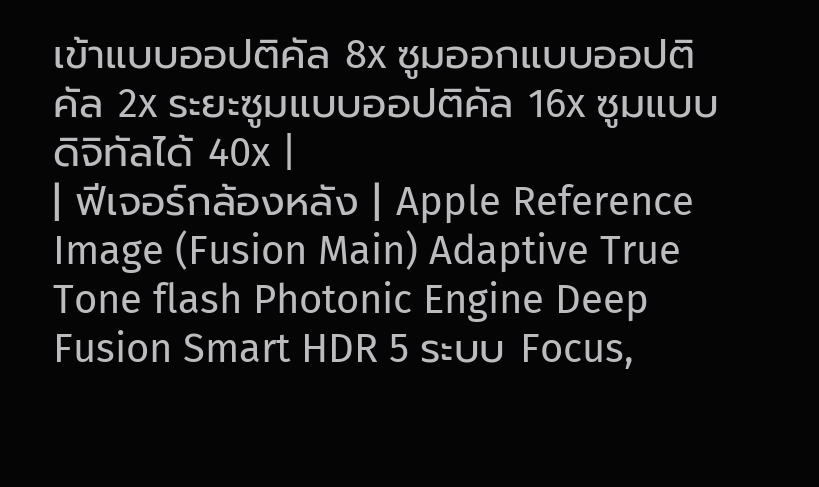เข้าแบบออปติคัล 8x ซูมออกแบบออปติคัล 2x ระยะซูมแบบออปติคัล 16x ซูมแบบดิจิทัลได้ 40x |
| ฟีเจอร์กล้องหลัง | Apple Reference Image (Fusion Main) Adaptive True Tone flash Photonic Engine Deep Fusion Smart HDR 5 ระบบ Focus,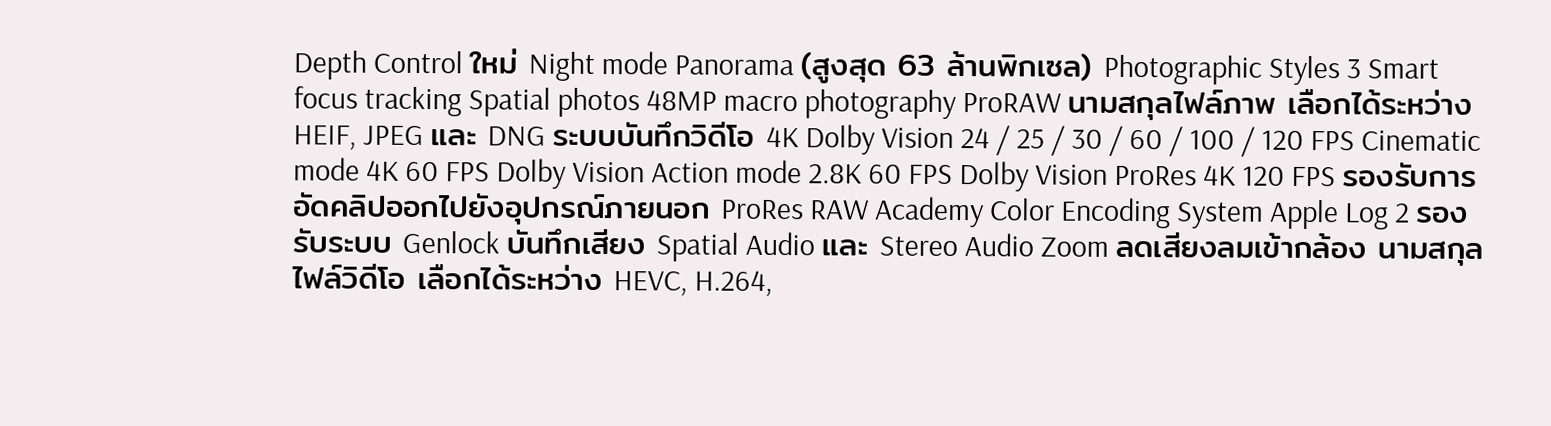Depth Control ใหม่ Night mode Panorama (สูงสุด 63 ล้านพิกเซล) Photographic Styles 3 Smart focus tracking Spatial photos 48MP macro photography ProRAW นามสกุลไฟล์ภาพ เลือกได้ระหว่าง HEIF, JPEG และ DNG ระบบบันทึกวิดีโอ 4K Dolby Vision 24 / 25 / 30 / 60 / 100 / 120 FPS Cinematic mode 4K 60 FPS Dolby Vision Action mode 2.8K 60 FPS Dolby Vision ProRes 4K 120 FPS รองรับการอัดคลิปออกไปยังอุปกรณ์ภายนอก ProRes RAW Academy Color Encoding System Apple Log 2 รองรับระบบ Genlock บันทึกเสียง Spatial Audio และ Stereo Audio Zoom ลดเสียงลมเข้ากล้อง นามสกุลไฟล์วิดีโอ เลือกได้ระหว่าง HEVC, H.264,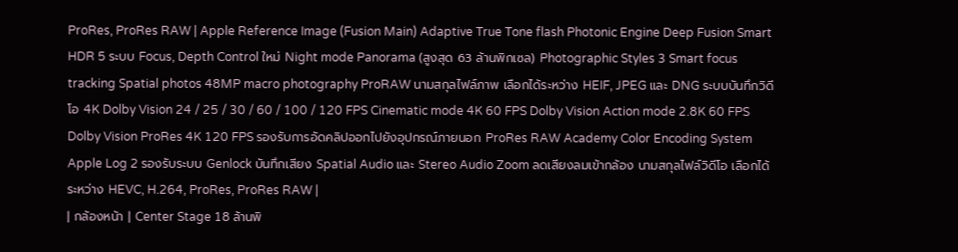ProRes, ProRes RAW | Apple Reference Image (Fusion Main) Adaptive True Tone flash Photonic Engine Deep Fusion Smart HDR 5 ระบบ Focus, Depth Control ใหม่ Night mode Panorama (สูงสุด 63 ล้านพิกเซล) Photographic Styles 3 Smart focus tracking Spatial photos 48MP macro photography ProRAW นามสกุลไฟล์ภาพ เลือกได้ระหว่าง HEIF, JPEG และ DNG ระบบบันทึกวิดีโอ 4K Dolby Vision 24 / 25 / 30 / 60 / 100 / 120 FPS Cinematic mode 4K 60 FPS Dolby Vision Action mode 2.8K 60 FPS Dolby Vision ProRes 4K 120 FPS รองรับการอัดคลิปออกไปยังอุปกรณ์ภายนอก ProRes RAW Academy Color Encoding System Apple Log 2 รองรับระบบ Genlock บันทึกเสียง Spatial Audio และ Stereo Audio Zoom ลดเสียงลมเข้ากล้อง นามสกุลไฟล์วิดีโอ เลือกได้ระหว่าง HEVC, H.264, ProRes, ProRes RAW |
| กล้องหน้า | Center Stage 18 ล้านพิ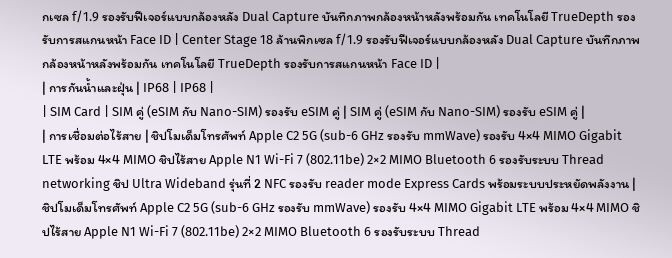กเซล f/1.9 รองรับฟีเจอร์แบบกล้องหลัง Dual Capture บันทึกภาพกล้องหน้าหลังพร้อมกัน เทคโนโลยี TrueDepth รองรับการสแกนหน้า Face ID | Center Stage 18 ล้านพิกเซล f/1.9 รองรับฟีเจอร์แบบกล้องหลัง Dual Capture บันทึกภาพกล้องหน้าหลังพร้อมกัน เทคโนโลยี TrueDepth รองรับการสแกนหน้า Face ID |
| การกันน้ำและฝุ่น | IP68 | IP68 |
| SIM Card | SIM คู่ (eSIM กับ Nano-SIM) รองรับ eSIM คู่ | SIM คู่ (eSIM กับ Nano-SIM) รองรับ eSIM คู่ |
| การเชื่อมต่อไร้สาย | ชิปโมเด็มโทรศัพท์ Apple C2 5G (sub-6 GHz รองรับ mmWave) รองรับ 4×4 MIMO Gigabit LTE พร้อม 4×4 MIMO ชิปไร้สาย Apple N1 Wi-Fi 7 (802.11be) 2×2 MIMO Bluetooth 6 รองรับระบบ Thread networking ชิป Ultra Wideband รุ่นที่ 2 NFC รองรับ reader mode Express Cards พร้อมระบบประหยัดพลังงาน | ชิปโมเด็มโทรศัพท์ Apple C2 5G (sub-6 GHz รองรับ mmWave) รองรับ 4×4 MIMO Gigabit LTE พร้อม 4×4 MIMO ชิปไร้สาย Apple N1 Wi-Fi 7 (802.11be) 2×2 MIMO Bluetooth 6 รองรับระบบ Thread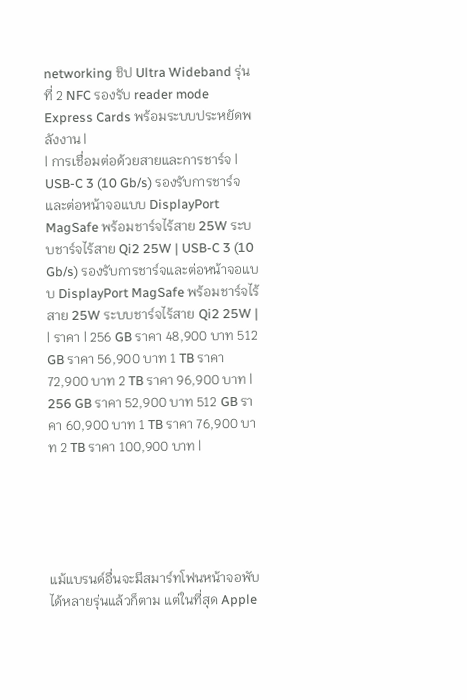networking ชิป Ultra Wideband รุ่นที่ 2 NFC รองรับ reader mode Express Cards พร้อมระบบประหยัดพลังงาน |
| การเชื่อมต่อด้วยสายและการชาร์จ | USB-C 3 (10 Gb/s) รองรับการชาร์จและต่อหน้าจอแบบ DisplayPort MagSafe พร้อมชาร์จไร้สาย 25W ระบบชาร์จไร้สาย Qi2 25W | USB-C 3 (10 Gb/s) รองรับการชาร์จและต่อหน้าจอแบบ DisplayPort MagSafe พร้อมชาร์จไร้สาย 25W ระบบชาร์จไร้สาย Qi2 25W |
| ราคา | 256 GB ราคา 48,900 บาท 512 GB ราคา 56,900 บาท 1 TB ราคา 72,900 บาท 2 TB ราคา 96,900 บาท | 256 GB ราคา 52,900 บาท 512 GB ราคา 60,900 บาท 1 TB ราคา 76,900 บาท 2 TB ราคา 100,900 บาท |





แม้แบรนด์อื่นจะมีสมาร์ทโฟนหน้าจอพับได้หลายรุ่นแล้วก็ตาม แต่ในที่สุด Apple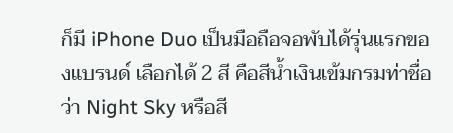ก็มี iPhone Duo เป็นมือถือจอพับได้รุ่นแรกของแบรนด์ เลือกได้ 2 สี คือสีน้ำเงินเข้มกรมท่าชื่อว่า Night Sky หรือสี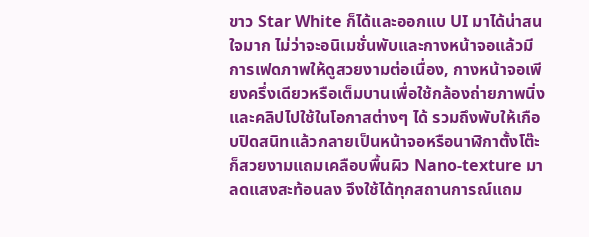ขาว Star White ก็ได้และออกแบ UI มาได้น่าสนใจมาก ไม่ว่าจะอนิเมชั่นพับและกางหน้าจอแล้วมีการเฟดภาพให้ดูสวยงามต่อเนื่อง, กางหน้าจอเพียงครึ่งเดียวหรือเต็มบานเพื่อใช้กล้องถ่ายภาพนิ่งและคลิปไปใช้ในโอกาสต่างๆ ได้ รวมถึงพับให้เกือบปิดสนิทแล้วกลายเป็นหน้าจอหรือนาฬิกาตั้งโต๊ะก็สวยงามแถมเคลือบพื้นผิว Nano-texture มาลดแสงสะท้อนลง จึงใช้ได้ทุกสถานการณ์แถม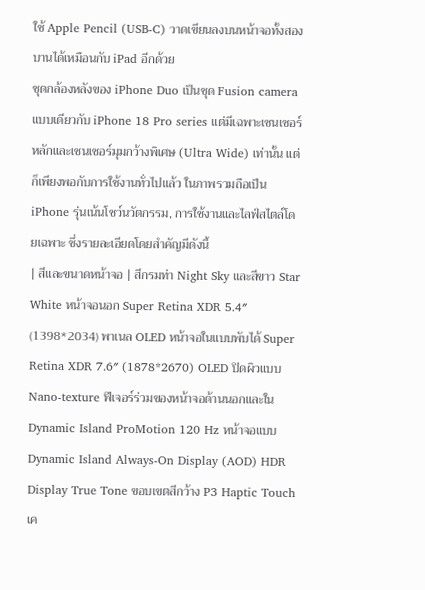ใช้ Apple Pencil (USB-C) วาดเขียนลงบนหน้าจอทั้งสองบานได้เหมือนกับ iPad อีกด้วย
ชุดกล้องหลังของ iPhone Duo เป็นชุด Fusion camera แบบเดียวกับ iPhone 18 Pro series แต่มีเฉพาะเซนเซอร์หลักและเซนเซอร์มุมกว้างพิเศษ (Ultra Wide) เท่านั้น แต่ก็เพียงพอกับการใช้งานทั่วไปแล้ว ในภาพรวมถือเป็น iPhone รุ่นเน้นโชว์นวัตกรรม, การใช้งานและไลฟ์สไตล์โดยเฉพาะ ซึ่งรายละเอียดโดยสำคัญมีดังนี้
| สีและขนาดหน้าจอ | สีกรมท่า Night Sky และสีขาว Star White หน้าจอนอก Super Retina XDR 5.4″ (1398*2034) พาเนล OLED หน้าจอในแบบพับได้ Super Retina XDR 7.6″ (1878*2670) OLED ปิดผิวแบบ Nano-texture ฟีเจอร์ร่วมของหน้าจอด้านนอกและใน Dynamic Island ProMotion 120 Hz หน้าจอแบบ Dynamic Island Always-On Display (AOD) HDR Display True Tone ขอบเขตสีกว้าง P3 Haptic Touch เค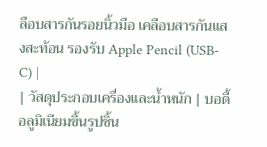ลือบสารกันรอยนิ้วมือ เคลือบสารกันแสงสะท้อน รองรับ Apple Pencil (USB-C) |
| วัสดุประกอบเครื่องและน้ำหนัก | บอดี้อลูมิเนียมขึ้นรูปชิ้น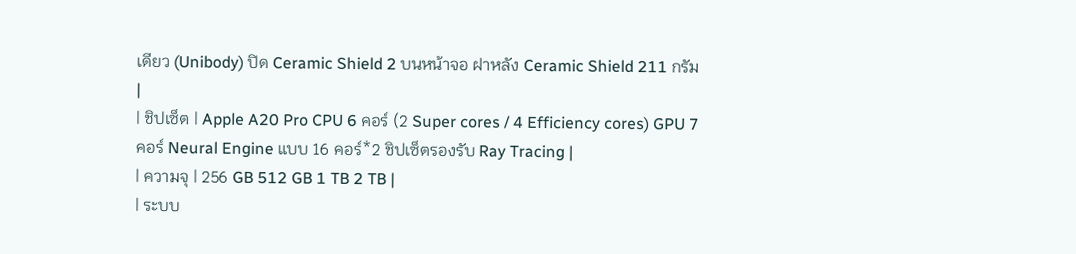เดียว (Unibody) ปิด Ceramic Shield 2 บนหน้าจอ ฝาหลัง Ceramic Shield 211 กรัม |
| ชิปเซ็ต | Apple A20 Pro CPU 6 คอร์ (2 Super cores / 4 Efficiency cores) GPU 7 คอร์ Neural Engine แบบ 16 คอร์*2 ชิปเซ็ตรองรับ Ray Tracing |
| ความจุ | 256 GB 512 GB 1 TB 2 TB |
| ระบบ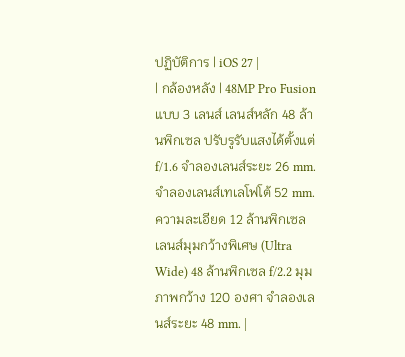ปฏิบัติการ | iOS 27 |
| กล้องหลัง | 48MP Pro Fusion แบบ 3 เลนส์ เลนส์หลัก 48 ล้านพิกเซล ปรับรูรับแสงได้ตั้งแต่ f/1.6 จำลองเลนส์ระยะ 26 mm. จำลองเลนส์เทเลโฟโต้ 52 mm. ความละเอียด 12 ล้านพิกเซล เลนส์มุมกว้างพิเศษ (Ultra Wide) 48 ล้านพิกเซล f/2.2 มุมภาพกว้าง 120 องศา จำลองเลนส์ระยะ 48 mm. |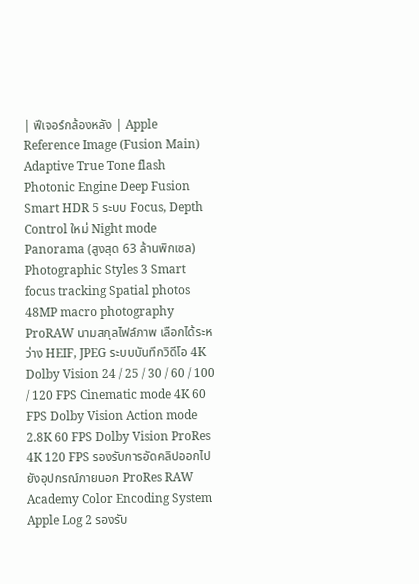| ฟีเจอร์กล้องหลัง | Apple Reference Image (Fusion Main) Adaptive True Tone flash Photonic Engine Deep Fusion Smart HDR 5 ระบบ Focus, Depth Control ใหม่ Night mode Panorama (สูงสุด 63 ล้านพิกเซล) Photographic Styles 3 Smart focus tracking Spatial photos 48MP macro photography ProRAW นามสกุลไฟล์ภาพ เลือกได้ระหว่าง HEIF, JPEG ระบบบันทึกวิดีโอ 4K Dolby Vision 24 / 25 / 30 / 60 / 100 / 120 FPS Cinematic mode 4K 60 FPS Dolby Vision Action mode 2.8K 60 FPS Dolby Vision ProRes 4K 120 FPS รองรับการอัดคลิปออกไปยังอุปกรณ์ภายนอก ProRes RAW Academy Color Encoding System Apple Log 2 รองรับ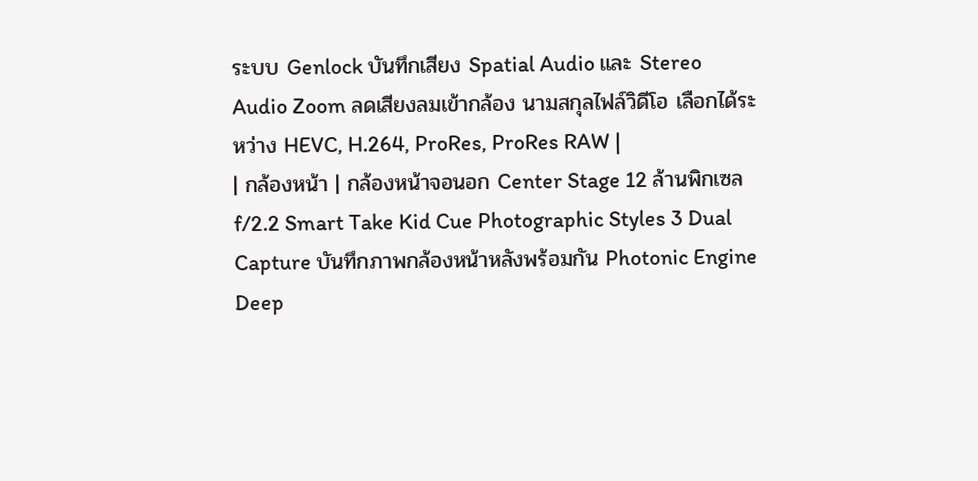ระบบ Genlock บันทึกเสียง Spatial Audio และ Stereo Audio Zoom ลดเสียงลมเข้ากล้อง นามสกุลไฟล์วิดีโอ เลือกได้ระหว่าง HEVC, H.264, ProRes, ProRes RAW |
| กล้องหน้า | กล้องหน้าจอนอก Center Stage 12 ล้านพิกเซล f/2.2 Smart Take Kid Cue Photographic Styles 3 Dual Capture บันทึกภาพกล้องหน้าหลังพร้อมกัน Photonic Engine Deep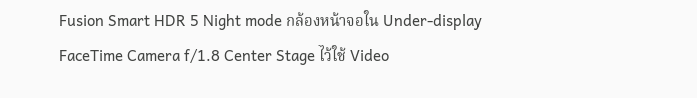Fusion Smart HDR 5 Night mode กล้องหน้าจอใน Under-display FaceTime Camera f/1.8 Center Stage ไว้ใช้ Video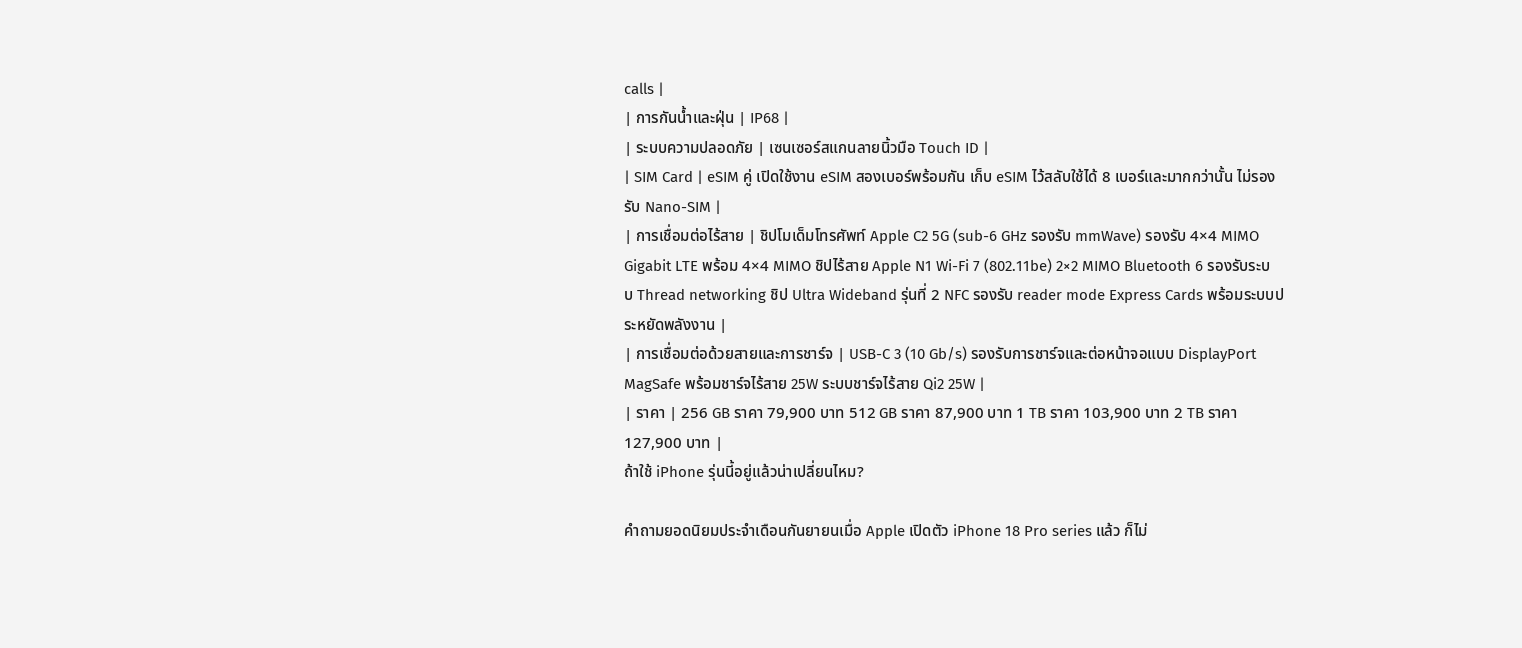calls |
| การกันน้ำและฝุ่น | IP68 |
| ระบบความปลอดภัย | เซนเซอร์สแกนลายนิ้วมือ Touch ID |
| SIM Card | eSIM คู่ เปิดใช้งาน eSIM สองเบอร์พร้อมกัน เก็บ eSIM ไว้สลับใช้ได้ 8 เบอร์และมากกว่านั้น ไม่รองรับ Nano-SIM |
| การเชื่อมต่อไร้สาย | ชิปโมเด็มโทรศัพท์ Apple C2 5G (sub-6 GHz รองรับ mmWave) รองรับ 4×4 MIMO Gigabit LTE พร้อม 4×4 MIMO ชิปไร้สาย Apple N1 Wi-Fi 7 (802.11be) 2×2 MIMO Bluetooth 6 รองรับระบบ Thread networking ชิป Ultra Wideband รุ่นที่ 2 NFC รองรับ reader mode Express Cards พร้อมระบบประหยัดพลังงาน |
| การเชื่อมต่อด้วยสายและการชาร์จ | USB-C 3 (10 Gb/s) รองรับการชาร์จและต่อหน้าจอแบบ DisplayPort MagSafe พร้อมชาร์จไร้สาย 25W ระบบชาร์จไร้สาย Qi2 25W |
| ราคา | 256 GB ราคา 79,900 บาท 512 GB ราคา 87,900 บาท 1 TB ราคา 103,900 บาท 2 TB ราคา 127,900 บาท |
ถ้าใช้ iPhone รุ่นนี้อยู่แล้วน่าเปลี่ยนไหม?

คำถามยอดนิยมประจำเดือนกันยายนเมื่อ Apple เปิดตัว iPhone 18 Pro series แล้ว ก็ไม่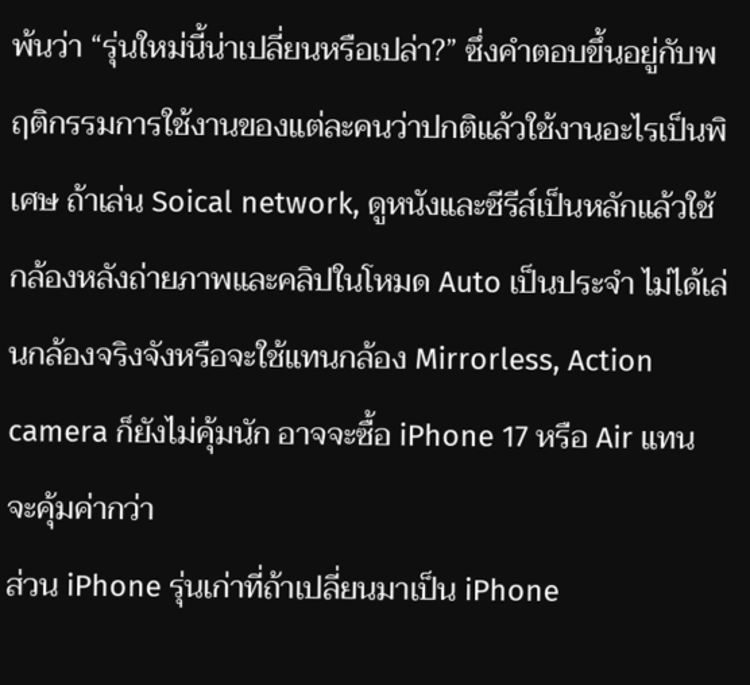พ้นว่า “รุ่นใหม่นี้น่าเปลี่ยนหรือเปล่า?” ซึ่งคำตอบขึ้นอยู่กับพฤติกรรมการใช้งานของแต่ละคนว่าปกติแล้วใช้งานอะไรเป็นพิเศษ ถ้าเล่น Soical network, ดูหนังและซีรีส์เป็นหลักแล้วใช้กล้องหลังถ่ายภาพและคลิปในโหมด Auto เป็นประจำ ไม่ได้เล่นกล้องจริงจังหรือจะใช้แทนกล้อง Mirrorless, Action camera ก็ยังไม่คุ้มนัก อาจจะซื้อ iPhone 17 หรือ Air แทนจะคุ้มค่ากว่า
ส่วน iPhone รุ่นเก่าที่ถ้าเปลี่ยนมาเป็น iPhone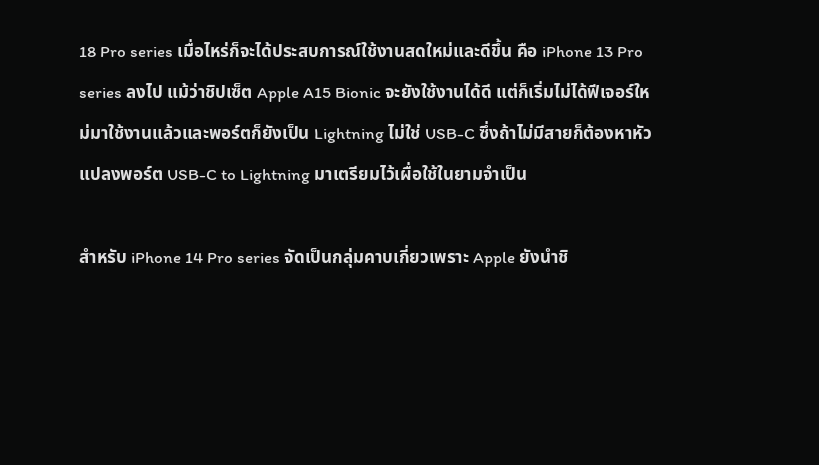18 Pro series เมื่อไหร่ก็จะได้ประสบการณ์ใช้งานสดใหม่และดีขึ้น คือ iPhone 13 Pro series ลงไป แม้ว่าชิปเซ็ต Apple A15 Bionic จะยังใช้งานได้ดี แต่ก็เริ่มไม่ได้ฟีเจอร์ใหม่มาใช้งานแล้วและพอร์ตก็ยังเป็น Lightning ไม่ใช่ USB-C ซึ่งถ้าไม่มีสายก็ต้องหาหัวแปลงพอร์ต USB-C to Lightning มาเตรียมไว้เผื่อใช้ในยามจำเป็น

สำหรับ iPhone 14 Pro series จัดเป็นกลุ่มคาบเกี่ยวเพราะ Apple ยังนำชิ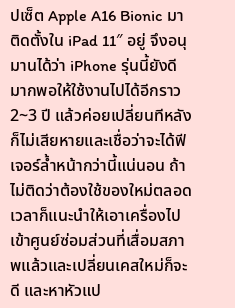ปเซ็ต Apple A16 Bionic มาติดตั้งใน iPad 11″ อยู่ จึงอนุมานได้ว่า iPhone รุ่นนี้ยังดีมากพอให้ใช้งานไปได้อีกราว 2~3 ปี แล้วค่อยเปลี่ยนทีหลังก็ไม่เสียหายและเชื่อว่าจะได้ฟีเจอร์ล้ำหน้ากว่านี้แน่นอน ถ้าไม่ติดว่าต้องใช้ของใหม่ตลอดเวลาก็แนะนำให้เอาเครื่องไปเข้าศูนย์ซ่อมส่วนที่เสื่อมสภาพแล้วและเปลี่ยนเคสใหม่ก็จะดี และหาหัวแป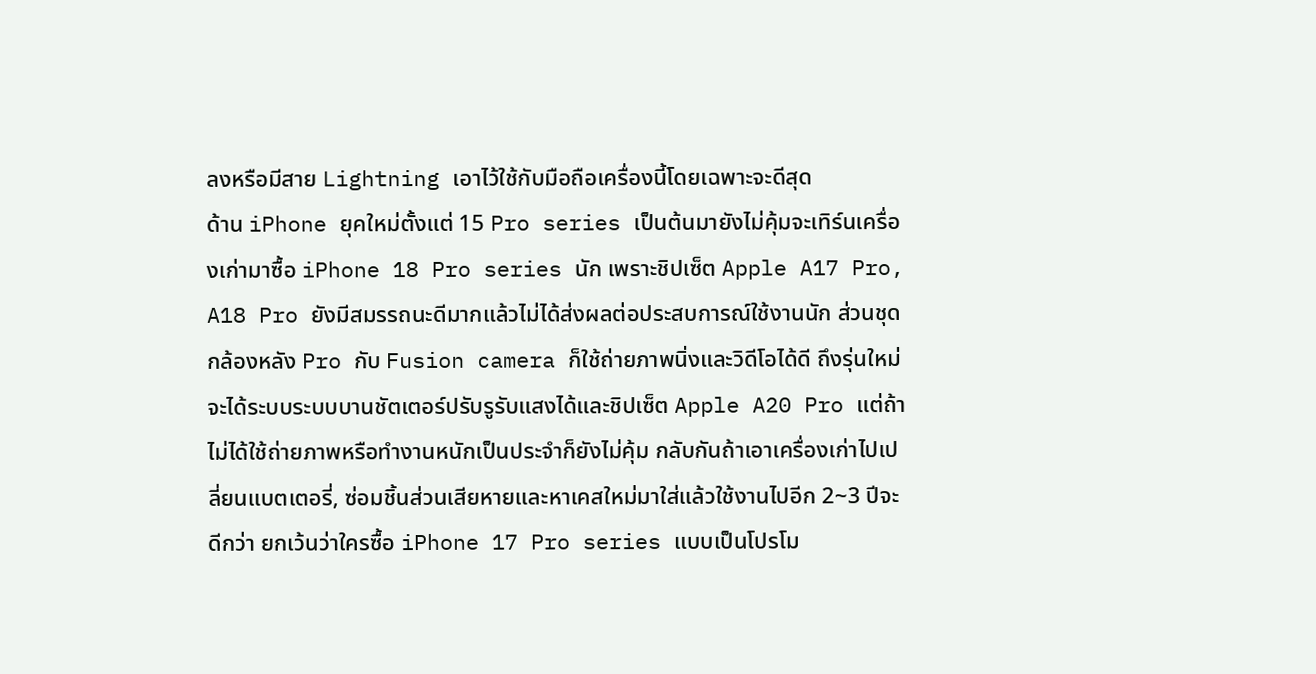ลงหรือมีสาย Lightning เอาไว้ใช้กับมือถือเครื่องนี้โดยเฉพาะจะดีสุด
ด้าน iPhone ยุคใหม่ตั้งแต่ 15 Pro series เป็นต้นมายังไม่คุ้มจะเทิร์นเครื่องเก่ามาซื้อ iPhone 18 Pro series นัก เพราะชิปเซ็ต Apple A17 Pro, A18 Pro ยังมีสมรรถนะดีมากแล้วไม่ได้ส่งผลต่อประสบการณ์ใช้งานนัก ส่วนชุดกล้องหลัง Pro กับ Fusion camera ก็ใช้ถ่ายภาพนิ่งและวิดีโอได้ดี ถึงรุ่นใหม่จะได้ระบบระบบบานชัตเตอร์ปรับรูรับแสงได้และชิปเซ็ต Apple A20 Pro แต่ถ้าไม่ได้ใช้ถ่ายภาพหรือทำงานหนักเป็นประจำก็ยังไม่คุ้ม กลับกันถ้าเอาเครื่องเก่าไปเปลี่ยนแบตเตอรี่, ซ่อมชิ้นส่วนเสียหายและหาเคสใหม่มาใส่แล้วใช้งานไปอีก 2~3 ปีจะดีกว่า ยกเว้นว่าใครซื้อ iPhone 17 Pro series แบบเป็นโปรโม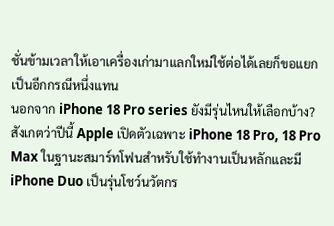ชั่นข้ามเวลาให้เอาเครื่องเก่ามาแลกใหม่ใช้ต่อได้เลยก็ขอแยกเป็นอีกกรณีหนึ่งแทน
นอกจาก iPhone 18 Pro series ยังมีรุ่นไหนให้เลือกบ้าง?
สังเกตว่าปีนี้ Apple เปิดตัวเฉพาะ iPhone 18 Pro, 18 Pro Max ในฐานะสมาร์ทโฟนสำหรับใช้ทำงานเป็นหลักและมี iPhone Duo เป็นรุ่นโชว์นวัตกร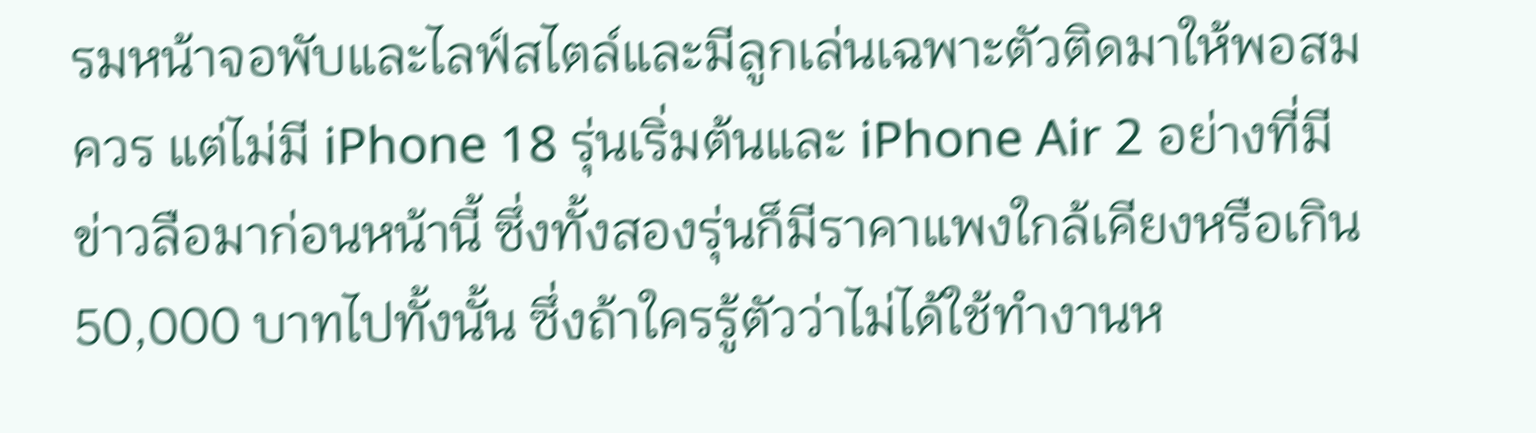รมหน้าจอพับและไลฟ์สไตล์และมีลูกเล่นเฉพาะตัวติดมาให้พอสมควร แต่ไม่มี iPhone 18 รุ่นเริ่มต้นและ iPhone Air 2 อย่างที่มีข่าวลือมาก่อนหน้านี้ ซึ่งทั้งสองรุ่นก็มีราคาแพงใกล้เคียงหรือเกิน 50,000 บาทไปทั้งนั้น ซึ่งถ้าใครรู้ตัวว่าไม่ได้ใช้ทำงานห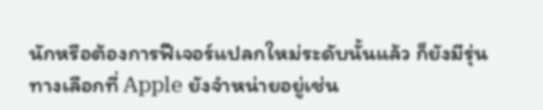นักหรือต้องการฟีเจอร์แปลกใหม่ระดับนั้นแล้ว ก็ยังมีรุ่นทางเลือกที่ Apple ยังจำหน่ายอยู่เช่น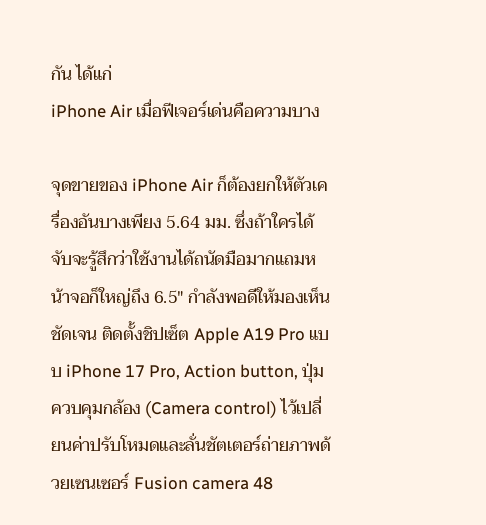กัน ได้แก่
iPhone Air เมื่อฟีเจอร์เด่นคือความบาง

จุดขายของ iPhone Air ก็ต้องยกให้ตัวเครื่องอันบางเพียง 5.64 มม. ซึ่งถ้าใครได้จับจะรู้สึกว่าใช้งานได้ถนัดมือมากแถมหน้าจอก็ใหญ่ถึง 6.5″ กำลังพอดีให้มองเห็นชัดเจน ติดตั้งชิปเซ็ต Apple A19 Pro แบบ iPhone 17 Pro, Action button, ปุ่มควบคุมกล้อง (Camera control) ไว้เปลี่ยนค่าปรับโหมดและลั่นชัตเตอร์ถ่ายภาพด้วยเซนเซอร์ Fusion camera 48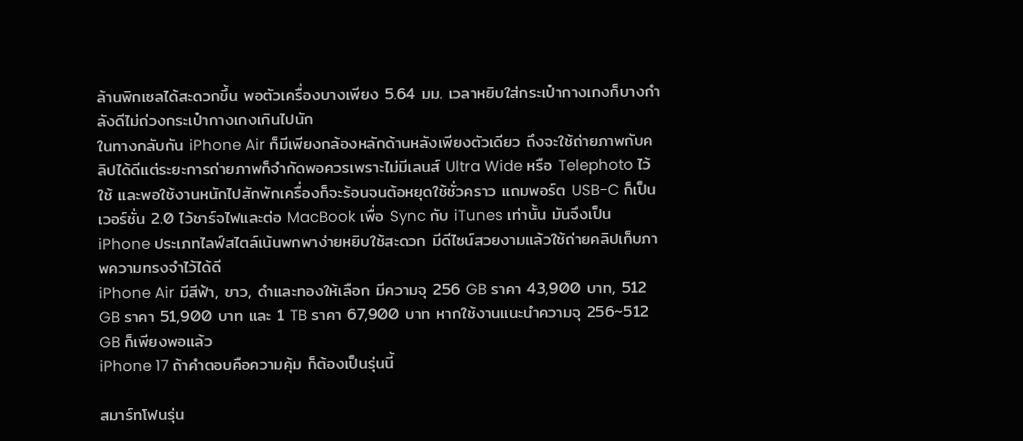ล้านพิกเซลได้สะดวกขึ้น พอตัวเครื่องบางเพียง 5.64 มม. เวลาหยิบใส่กระเป๋ากางเกงก็บางกำลังดีไม่ถ่วงกระเป๋ากางเกงเกินไปนัก
ในทางกลับกัน iPhone Air ก็มีเพียงกล้องหลักด้านหลังเพียงตัวเดียว ถึงจะใช้ถ่ายภาพกับคลิปได้ดีแต่ระยะการถ่ายภาพก็จำกัดพอควรเพราะไม่มีเลนส์ Ultra Wide หรือ Telephoto ไว้ใช้ และพอใช้งานหนักไปสักพักเครื่องก็จะร้อนจนต้อหยุดใช้ชั่วคราว แถมพอร์ต USB-C ก็เป็นเวอร์ชั่น 2.0 ไว้ชาร์จไฟและต่อ MacBook เพื่อ Sync กับ iTunes เท่านั้น มันจึงเป็น iPhone ประเภทไลฟ์สไตล์เน้นพกพาง่ายหยิบใช้สะดวก มีดีไซน์สวยงามแล้วใช้ถ่ายคลิปเก็บภาพความทรงจำไว้ได้ดี
iPhone Air มีสีฟ้า, ขาว, ดำและทองให้เลือก มีความจุ 256 GB ราคา 43,900 บาท, 512 GB ราคา 51,900 บาท และ 1 TB ราคา 67,900 บาท หากใช้งานแนะนำความจุ 256~512 GB ก็เพียงพอแล้ว
iPhone 17 ถ้าคำตอบคือความคุ้ม ก็ต้องเป็นรุ่นนี้

สมาร์ทโฟนรุ่น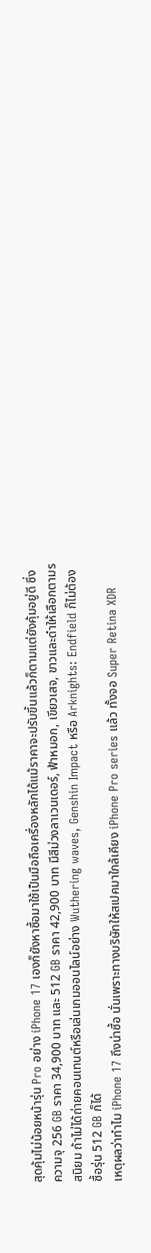สุดคุ้มไม่น้อยหน้ารุ่น Pro อย่าง iPhone 17 เองก็ยังหาซื้อมาใช้เป็นมือถือเครื่องหลักได้แม้ราคาจะปรับขึ้นแล้วก็ตามแต่ยังคุ้มอยู่ดี ซึ่งความจุ 256 GB ราคา 34,900 บาท และ 512 GB ราคา 42,900 บาท มีสีม่วงลาเวนเดอร์, ฟ้าหมอก, เขียวเสจ, ขาวและดำให้เลือกตามรสนิยม ถ้าไม่ได้ถ่ายคอนเทนต์หรือเล่นเกมออนไลน์อย่าง Wuthering waves, Genshin Impact หรือ Arknights: Endfield ก็ไม่ต้องซื้อรุ่น 512 GB ก็ได้
เหตุผลว่าทำไม iPhone 17 ถึงน่าซื้อ นั่นเพราะทางบริษัทให้สเปคมาใกล้เคียง iPhone Pro series แล้ว ทั้งจอ Super Retina XDR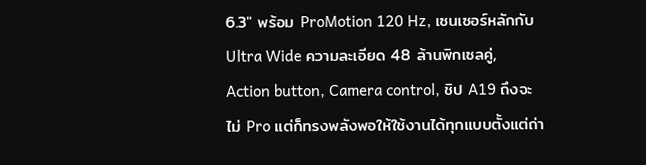6.3″ พร้อม ProMotion 120 Hz, เซนเซอร์หลักกับ Ultra Wide ความละเอียด 48 ล้านพิกเซลคู่, Action button, Camera control, ชิป A19 ถึงจะไม่ Pro แต่ก็ทรงพลังพอให้ใช้งานได้ทุกแบบตั้งแต่ถ่า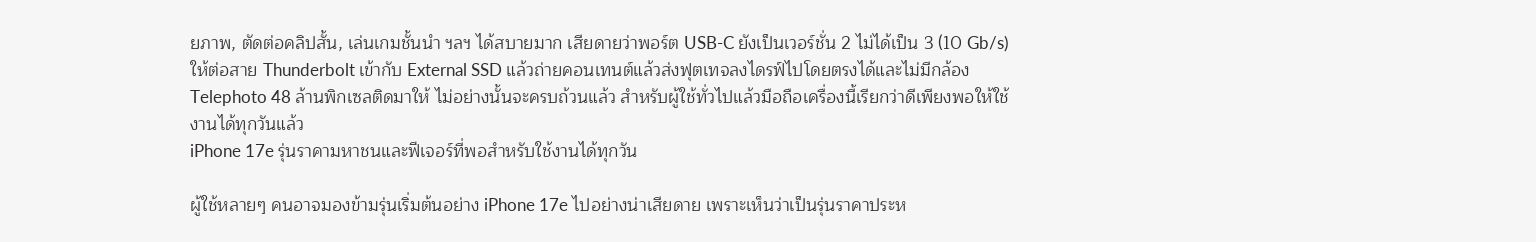ยภาพ, ตัดต่อคลิปสั้น, เล่นเกมชั้นนำ ฯลฯ ได้สบายมาก เสียดายว่าพอร์ต USB-C ยังเป็นเวอร์ชั่น 2 ไม่ได้เป็น 3 (10 Gb/s) ให้ต่อสาย Thunderbolt เข้ากับ External SSD แล้วถ่ายคอนเทนต์แล้วส่งฟุตเทจลงไดรฟ์ไปโดยตรงได้และไม่มีกล้อง Telephoto 48 ล้านพิกเซลติดมาให้ ไม่อย่างนั้นจะครบถ้วนแล้ว สำหรับผู้ใช้ทั่วไปแล้วมือถือเครื่องนี้เรียกว่าดีเพียงพอให้ใช้งานได้ทุกวันแล้ว
iPhone 17e รุ่นราคามหาชนและฟีเจอร์ที่พอสำหรับใช้งานได้ทุกวัน

ผู้ใช้หลายๆ คนอาจมองข้ามรุ่นเริ่มต้นอย่าง iPhone 17e ไปอย่างน่าเสียดาย เพราะเห็นว่าเป็นรุ่นราคาประห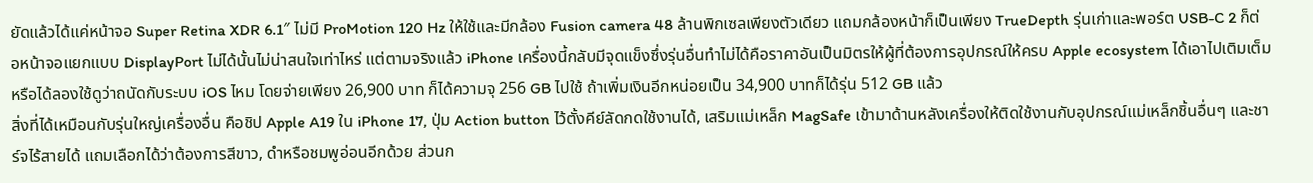ยัดแล้วได้แค่หน้าจอ Super Retina XDR 6.1″ ไม่มี ProMotion 120 Hz ให้ใช้และมีกล้อง Fusion camera 48 ล้านพิกเซลเพียงตัวเดียว แถมกล้องหน้าก็เป็นเพียง TrueDepth รุ่นเก่าและพอร์ต USB-C 2 ก็ต่อหน้าจอแยกแบบ DisplayPort ไม่ได้นั้นไม่น่าสนใจเท่าไหร่ แต่ตามจริงแล้ว iPhone เครื่องนี้กลับมีจุดแข็งซึ่งรุ่นอื่นทำไม่ได้คือราคาอันเป็นมิตรให้ผู้ที่ต้องการอุปกรณ์ให้ครบ Apple ecosystem ได้เอาไปเติมเต็มหรือได้ลองใช้ดูว่าถนัดกับระบบ iOS ไหม โดยจ่ายเพียง 26,900 บาท ก็ได้ความจุ 256 GB ไปใช้ ถ้าเพิ่มเงินอีกหน่อยเป็น 34,900 บาทก็ได้รุ่น 512 GB แล้ว
สิ่งที่ได้เหมือนกับรุ่นใหญ่เครื่องอื่น คือชิป Apple A19 ใน iPhone 17, ปุ่ม Action button ไว้ตั้งคีย์ลัดกดใช้งานได้, เสริมแม่เหล็ก MagSafe เข้ามาด้านหลังเครื่องให้ติดใช้งานกับอุปกรณ์แม่เหล็กชิ้นอื่นๆ และชาร์จไร้สายได้ แถมเลือกได้ว่าต้องการสีขาว, ดำหรือชมพูอ่อนอีกด้วย ส่วนก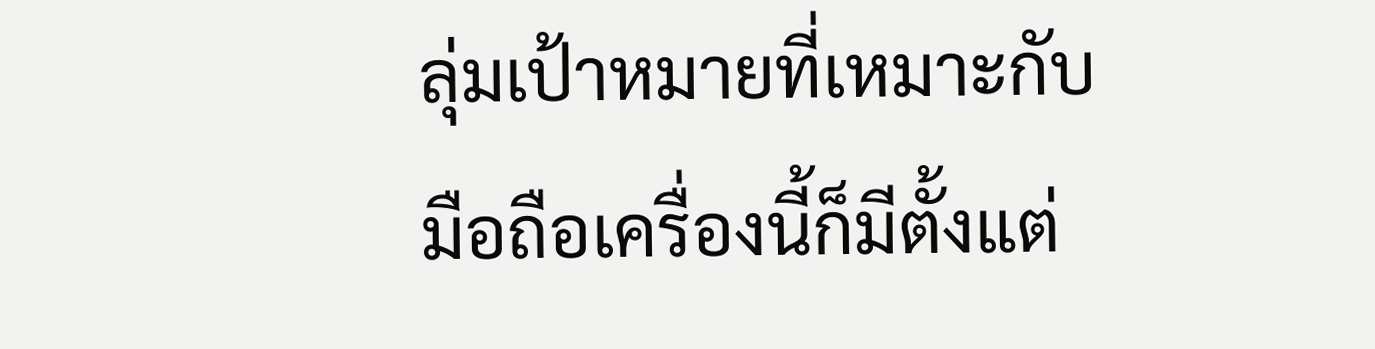ลุ่มเป้าหมายที่เหมาะกับมือถือเครื่องนี้ก็มีตั้งแต่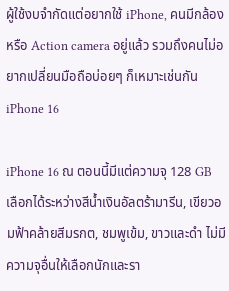ผู้ใช้งบจำกัดแต่อยากใช้ iPhone, คนมีกล้องหรือ Action camera อยู่แล้ว รวมถึงคนไม่อยากเปลี่ยนมือถือบ่อยๆ ก็เหมาะเช่นกัน
iPhone 16

iPhone 16 ณ ตอนนี้มีแต่ความจุ 128 GB เลือกได้ระหว่างสีน้ำเงินอัลตร้ามารีน, เขียวอมฟ้าคล้ายสีมรกต, ชมพูเข้ม, ขาวและดำ ไม่มีความจุอื่นให้เลือกนักและรา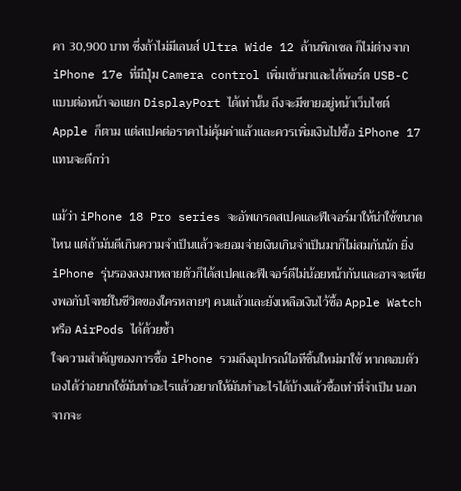คา 30,900 บาท ซึ่งถ้าไม่มีเลนส์ Ultra Wide 12 ล้านพิกเซล ก็ไม่ต่างจาก iPhone 17e ที่มีปุ่ม Camera control เพิ่มเข้ามาและได้พอร์ต USB-C แบบต่อหน้าจอแยก DisplayPort ได้เท่านั้น ถึงจะมีขายอยู่หน้าเว็บไซต์ Apple ก็ตาม แต่สเปคต่อราคาไม่คุ้มค่าแล้วและควรเพิ่มเงินไปซื้อ iPhone 17 แทนจะดีกว่า

แม้ว่า iPhone 18 Pro series จะอัพเกรดสเปคและฟีเจอร์มาให้น่าใช้ขนาดไหน แต่ถ้ามันดีเกินความจำเป็นแล้วจะยอมจ่ายเงินเกินจำเป็นมาก็ไม่สมกันนัก ยิ่ง iPhone รุ่นรองลงมาหลายตัวก็ได้สเปคและฟีเจอร์ดีไม่น้อยหน้ากันและอาจจะเพียงพอกับโจทย์ในชีวิตของใครหลายๆ คนแล้วและยังเหลือเงินไว้ซื้อ Apple Watch หรือ AirPods ได้ด้วยซ้ำ
ใจความสำคัญของการซื้อ iPhone รวมถึงอุปกรณ์ไอทีชิ้นใหม่มาใช้ หากตอบตัวเองได้ว่าอยากใช้มันทำอะไรแล้วอยากให้มันทำอะไรได้บ้างแล้วซื้อเท่าที่จำเป็น นอกจากจะ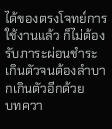ได้ของตรงโจทย์การใช้งานแล้ว ก็ไม่ต้องรับภาระผ่อนชำระเกินตัวจนต้องลำบากเกินตัวอีกด้วย
บทควา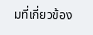มที่เกี่ยวข้อง